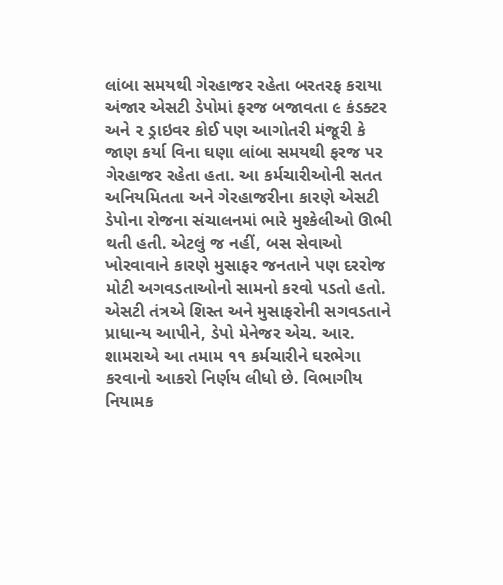લાંબા સમયથી ગેરહાજર રહેતા બરતરફ કરાયા
અંજાર એસટી ડેપોમાં ફરજ બજાવતા ૯ કંડક્ટર અને ૨ ડ્રાઇવર કોઈ પણ આગોતરી મંજૂરી કે જાણ કર્યા વિના ઘણા લાંબા સમયથી ફરજ પર ગેરહાજર રહેતા હતા. આ કર્મચારીઓની સતત અનિયમિતતા અને ગેરહાજરીના કારણે એસટી ડેપોના રોજના સંચાલનમાં ભારે મુશ્કેલીઓ ઊભી થતી હતી. એટલું જ નહીં, બસ સેવાઓ ખોરવાવાને કારણે મુસાફર જનતાને પણ દરરોજ મોટી અગવડતાઓનો સામનો કરવો પડતો હતો. એસટી તંત્રએ શિસ્ત અને મુસાફરોની સગવડતાને પ્રાધાન્ય આપીને, ડેપો મેનેજર એચ. આર. શામરાએ આ તમામ ૧૧ કર્મચારીને ઘરભેગા કરવાનો આકરો નિર્ણય લીધો છે. વિભાગીય નિયામક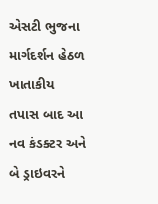એસટી ભુજના માર્ગદર્શન હેઠળ ખાતાકીય તપાસ બાદ આ નવ કંડક્ટર અને બે ડ્રાઇવરને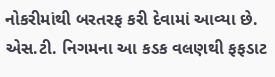નોકરીમાંથી બરતરફ કરી દેવામાં આવ્યા છે. એસ.ટી. નિગમના આ કડક વલણથી ફફડાટ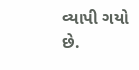વ્યાપી ગયો છે.